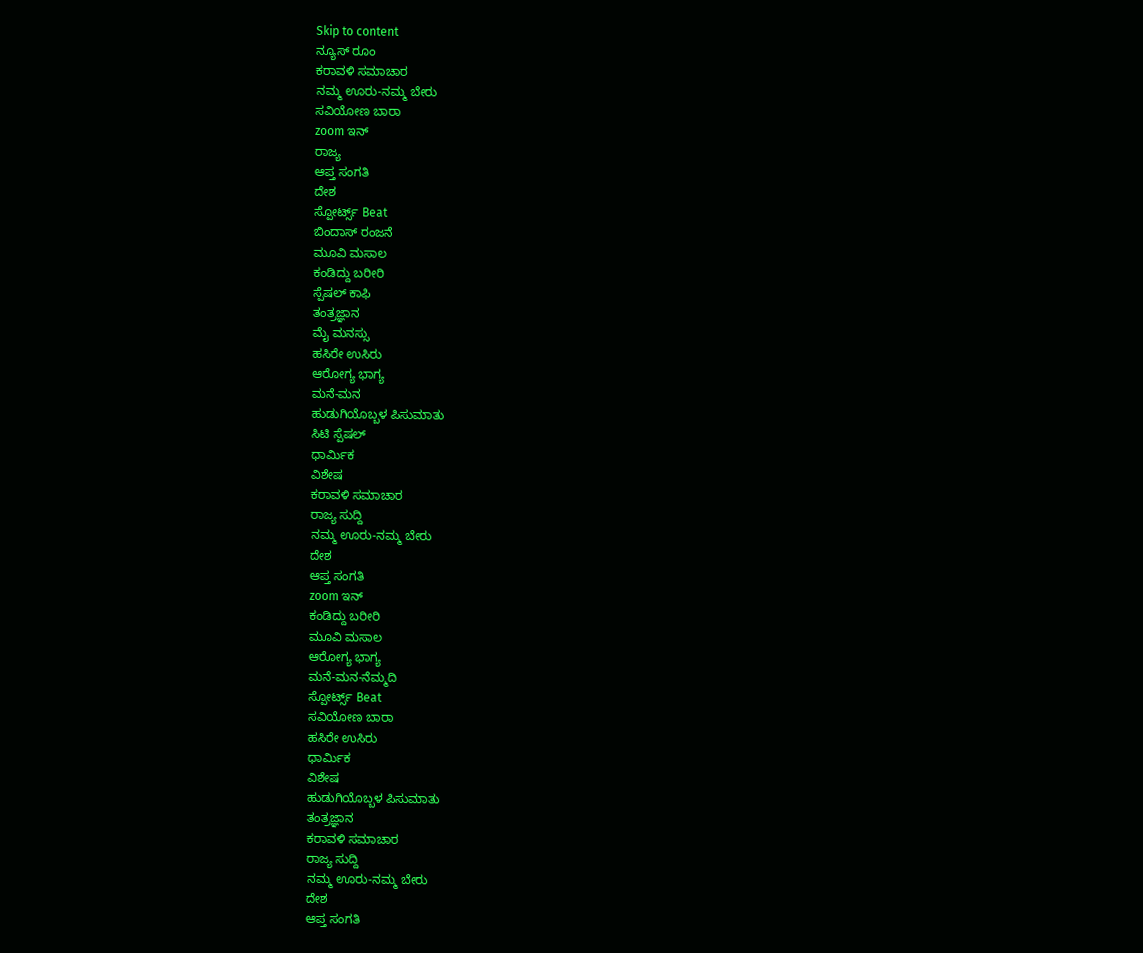Skip to content
ನ್ಯೂಸ್ ರೂಂ
ಕರಾವಳಿ ಸಮಾಚಾರ
ನಮ್ಮ ಊರು-ನಮ್ಮ ಬೇರು
ಸವಿಯೋಣ ಬಾರಾ
zoom ಇನ್
ರಾಜ್ಯ
ಆಪ್ತ ಸಂಗತಿ
ದೇಶ
ಸ್ಪೋರ್ಟ್ಸ್ Beat
ಬಿಂದಾಸ್ ರಂಜನೆ
ಮೂವಿ ಮಸಾಲ
ಕಂಡಿದ್ದು ಬರೀರಿ
ಸ್ಪೆಷಲ್ ಕಾಫಿ
ತಂತ್ರಜ್ಞಾನ
ಮೈ ಮನಸ್ಸು
ಹಸಿರೇ ಉಸಿರು
ಆರೋಗ್ಯ ಭಾಗ್ಯ
ಮನೆ-ಮನ
ಹುಡುಗಿಯೊಬ್ಬಳ ಪಿಸುಮಾತು
ಸಿಟಿ ಸ್ಪೆಷಲ್
ಧಾರ್ಮಿಕ
ವಿಶೇಷ
ಕರಾವಳಿ ಸಮಾಚಾರ
ರಾಜ್ಯ ಸುದ್ದಿ
ನಮ್ಮ ಊರು-ನಮ್ಮ ಬೇರು
ದೇಶ
ಆಪ್ತ ಸಂಗತಿ
zoom ಇನ್
ಕಂಡಿದ್ದು ಬರೀರಿ
ಮೂವಿ ಮಸಾಲ
ಆರೋಗ್ಯ ಭಾಗ್ಯ
ಮನೆ-ಮನ-ನೆಮ್ಮದಿ
ಸ್ಪೋರ್ಟ್ಸ್ Beat
ಸವಿಯೋಣ ಬಾರಾ
ಹಸಿರೇ ಉಸಿರು
ಧಾರ್ಮಿಕ
ವಿಶೇಷ
ಹುಡುಗಿಯೊಬ್ಬಳ ಪಿಸುಮಾತು
ತಂತ್ರಜ್ಞಾನ
ಕರಾವಳಿ ಸಮಾಚಾರ
ರಾಜ್ಯ ಸುದ್ದಿ
ನಮ್ಮ ಊರು-ನಮ್ಮ ಬೇರು
ದೇಶ
ಆಪ್ತ ಸಂಗತಿ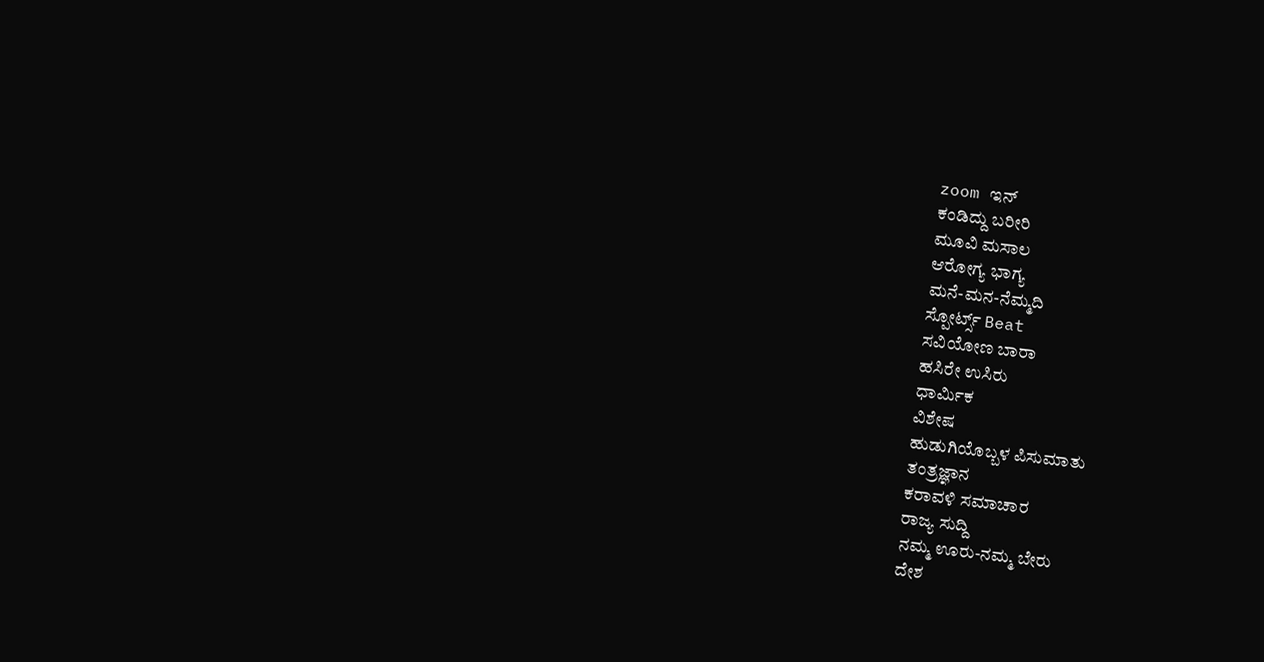zoom ಇನ್
ಕಂಡಿದ್ದು ಬರೀರಿ
ಮೂವಿ ಮಸಾಲ
ಆರೋಗ್ಯ ಭಾಗ್ಯ
ಮನೆ-ಮನ-ನೆಮ್ಮದಿ
ಸ್ಪೋರ್ಟ್ಸ್ Beat
ಸವಿಯೋಣ ಬಾರಾ
ಹಸಿರೇ ಉಸಿರು
ಧಾರ್ಮಿಕ
ವಿಶೇಷ
ಹುಡುಗಿಯೊಬ್ಬಳ ಪಿಸುಮಾತು
ತಂತ್ರಜ್ಞಾನ
ಕರಾವಳಿ ಸಮಾಚಾರ
ರಾಜ್ಯ ಸುದ್ದಿ
ನಮ್ಮ ಊರು-ನಮ್ಮ ಬೇರು
ದೇಶ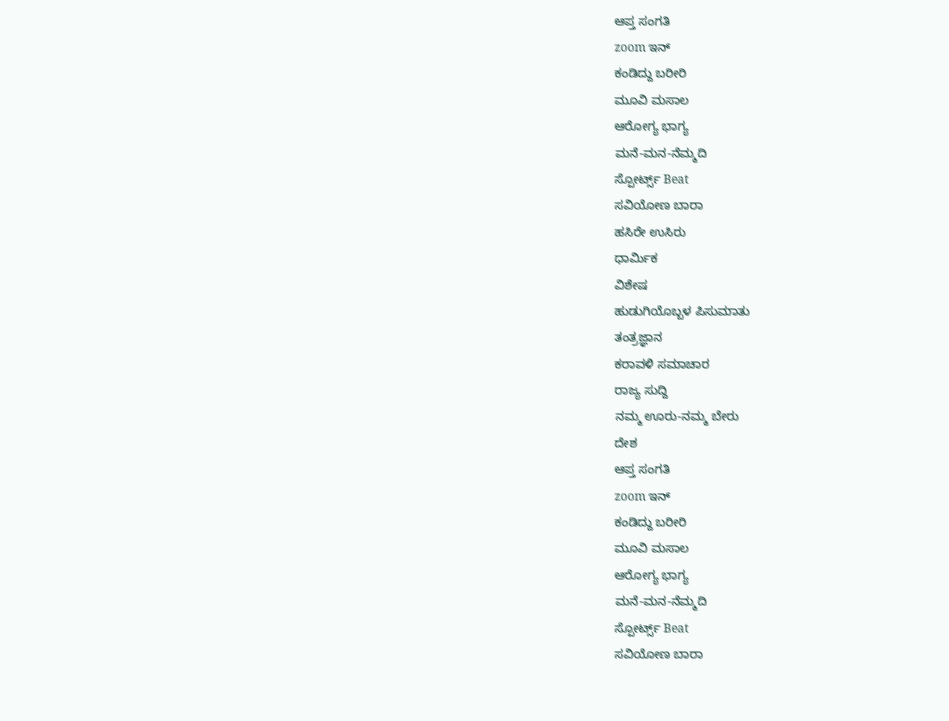ಆಪ್ತ ಸಂಗತಿ
zoom ಇನ್
ಕಂಡಿದ್ದು ಬರೀರಿ
ಮೂವಿ ಮಸಾಲ
ಆರೋಗ್ಯ ಭಾಗ್ಯ
ಮನೆ-ಮನ-ನೆಮ್ಮದಿ
ಸ್ಪೋರ್ಟ್ಸ್ Beat
ಸವಿಯೋಣ ಬಾರಾ
ಹಸಿರೇ ಉಸಿರು
ಧಾರ್ಮಿಕ
ವಿಶೇಷ
ಹುಡುಗಿಯೊಬ್ಬಳ ಪಿಸುಮಾತು
ತಂತ್ರಜ್ಞಾನ
ಕರಾವಳಿ ಸಮಾಚಾರ
ರಾಜ್ಯ ಸುದ್ದಿ
ನಮ್ಮ ಊರು-ನಮ್ಮ ಬೇರು
ದೇಶ
ಆಪ್ತ ಸಂಗತಿ
zoom ಇನ್
ಕಂಡಿದ್ದು ಬರೀರಿ
ಮೂವಿ ಮಸಾಲ
ಆರೋಗ್ಯ ಭಾಗ್ಯ
ಮನೆ-ಮನ-ನೆಮ್ಮದಿ
ಸ್ಪೋರ್ಟ್ಸ್ Beat
ಸವಿಯೋಣ ಬಾರಾ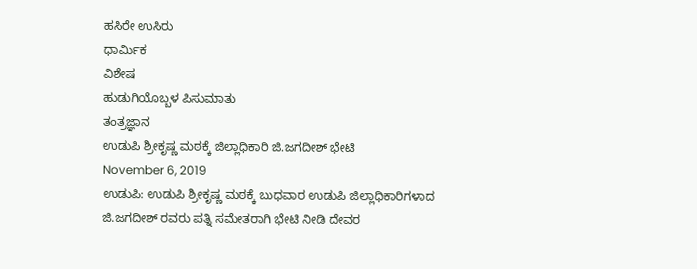ಹಸಿರೇ ಉಸಿರು
ಧಾರ್ಮಿಕ
ವಿಶೇಷ
ಹುಡುಗಿಯೊಬ್ಬಳ ಪಿಸುಮಾತು
ತಂತ್ರಜ್ಞಾನ
ಉಡುಪಿ ಶ್ರೀಕೃಷ್ಣ ಮಠಕ್ಕೆ ಜಿಲ್ಲಾಧಿಕಾರಿ ಜಿ.ಜಗದೀಶ್ ಭೇಟಿ
November 6, 2019
ಉಡುಪಿ: ಉಡುಪಿ ಶ್ರೀಕೃಷ್ಣ ಮಠಕ್ಕೆ ಬುಧವಾರ ಉಡುಪಿ ಜಿಲ್ಲಾಧಿಕಾರಿಗಳಾದ ಜಿ.ಜಗದೀಶ್ ರವರು ಪತ್ನಿ ಸಮೇತರಾಗಿ ಭೇಟಿ ನೀಡಿ ದೇವರ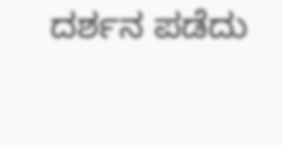ದರ್ಶನ ಪಡೆದು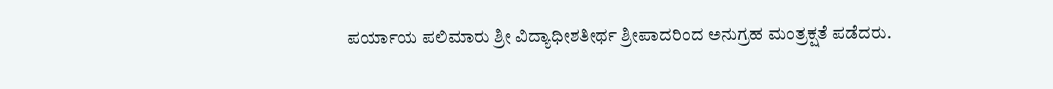ಪರ್ಯಾಯ ಪಲಿಮಾರು ಶ್ರೀ ವಿದ್ಯಾಧೀಶತೀರ್ಥ ಶ್ರೀಪಾದರಿಂದ ಅನುಗ್ರಹ ಮಂತ್ರಕ್ಷತೆ ಪಡೆದರು.